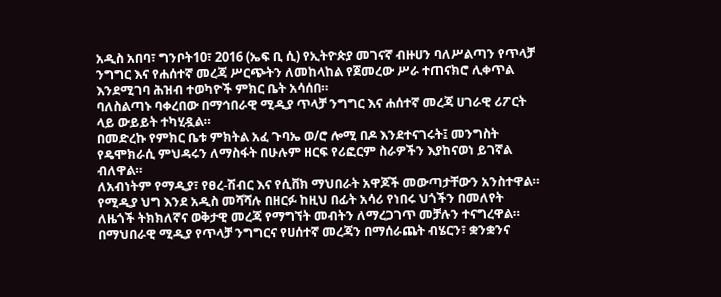አዲስ አበባ፣ ግንቦት10፣ 2016 (ኤፍ ቢ ሲ) የኢትዮጵያ መገናኛ ብዙሀን ባለሥልጣን የጥላቻ ንግግር እና የሐሰተኛ መረጃ ሥርጭትን ለመከላከል የጀመረው ሥራ ተጠናክሮ ሊቀጥል እንደሚገባ ሕዝብ ተወካዮች ምክር ቤት አሳሰበ።
ባለስልጣኑ ባቀረበው በማኅበራዊ ሚዲያ ጥላቻ ንግግር እና ሐሰተኛ መረጃ ሀገራዊ ሪፖርት ላይ ውይይት ተካሂዷል።
በመድረኩ የምክር ቤቱ ምክትል አፈ ጉባኤ ወ/ሮ ሎሚ በዶ እንደተናገሩት፤ መንግስት የዴሞክራሲ ምህዳሩን ለማስፋት በሁሉም ዘርፍ የሪፎርም ስራዎችን እያከናወነ ይገኛል ብለዋል።
ለአብነትም የማዲያ፣ የፀረ-ሽብር እና የሲቨክ ማህበራት አዋጆች መውጣታቸውን አንስተዋል።
የሚዲያ ህግ እንደ አዲስ መሻሻሉ በዘርፉ ከዚህ በፊት አሳሪ የነበሩ ህጎችን በመለየት ለዜጎች ትክክለኛና ወቅታዊ መረጃ የማግኘት መብትን ለማረጋገጥ መቻሉን ተናግረዋል።
በማህበራዊ ሚዲያ የጥላቻ ንግግርና የሀሰተኛ መረጃን በማሰራጨት ብሄርን፣ ቋንቋንና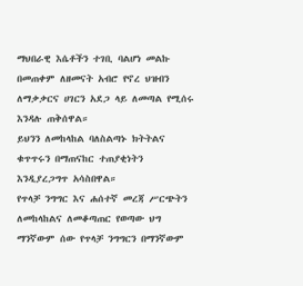ማህበራዊ እሴቶችን ተገቢ ባልሆነ መልኩ በመጠቀም ለዘመናት አብሮ የኖረ ህዝብን ለማቃቃርና ሀገርን አደጋ ላይ ለመጣል የሚሰሩ እንዳሉ ጠቅሰዋል።
ይህንን ለመከላከል ባለስልጣኑ ክትትልና ቁጥጥሩን በማጠናከር ተጠያቂነትን እንዲያረጋግጥ አሳስበዋል።
የጥላቻ ንግግር እና ሐሰተኛ መረጃ ሥርጭትን ለመከላከልና ለመቆጣጠር የወጣው ህግ ማንኛውም ሰው የጥላቻ ንግግርን በማንኛውም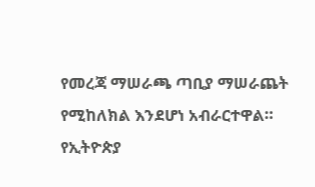የመረጃ ማሠራጫ ጣቢያ ማሠራጨት የሚከለክል እንደሆነ አብራርተዋል።
የኢትዮጵያ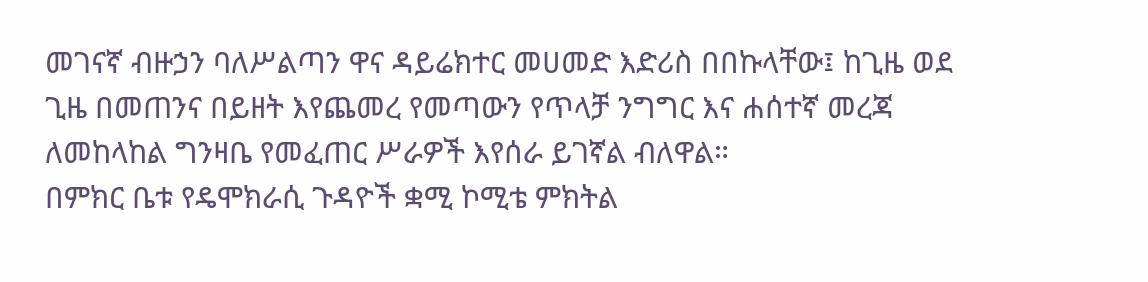መገናኛ ብዙኃን ባለሥልጣን ዋና ዳይሬክተር መሀመድ እድሪስ በበኩላቸው፤ ከጊዜ ወደ ጊዜ በመጠንና በይዘት እየጨመረ የመጣውን የጥላቻ ንግግር እና ሐሰተኛ መረጃ ለመከላከል ግንዛቤ የመፈጠር ሥራዎች እየሰራ ይገኛል ብለዋል።
በምክር ቤቱ የዴሞክራሲ ጉዳዮች ቋሚ ኮሚቴ ምክትል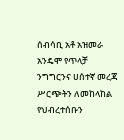ሰብሳቢ አቶ አዝመራ አንዴሞ የጥላቻ ንግግርንና ሀሰተኛ መረጃ ሥርጭትን ለመከላከል የህብረተሰቡን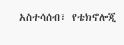አስተሳሰብ፣ የቴክኖሎጂ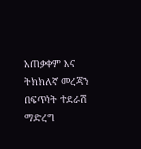አጠቃቀም እና ትክክለኛ መረጃን በፍጥነት ተደራሽ ማድረግ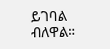ይገባል ብለዋል።